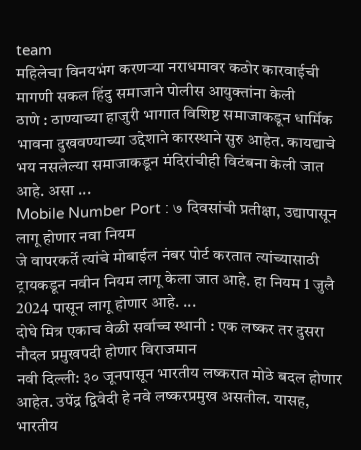team
महिलेचा विनयभंग करणऱ्या नराधमावर कठोर कारवाईची मागणी सकल हिंदु समाजाने पोलीस आयुक्तांना केली
ठाणे : ठाण्याच्या हाजुरी भागात विशिष्ट समाजाकडून धार्मिक भावना दुखवण्याच्या उद्देशाने कारस्थाने सुरु आहेत. कायद्याचे भय नसलेल्या समाजाकडून मंदिरांचीही विटंबना केली जात आहे. असा ...
Mobile Number Port : ७ दिवसांची प्रतीक्षा, उद्यापासून लागू होणार नवा नियम
जे वापरकर्ते त्यांचे मोबाईल नंबर पोर्ट करतात त्यांच्यासाठी ट्रायकडून नवीन नियम लागू केला जात आहे. हा नियम 1 जुलै 2024 पासून लागू होणार आहे. ...
दोघे मित्र एकाच वेळी सर्वाच्च स्थानी : एक लष्कर तर दुसरा नौदल प्रमुखपदी होणार विराजमान
नवी दिल्ली: ३० जूनपासून भारतीय लष्करात मोठे बदल होणार आहेत. उपेंद्र द्विवेदी हे नवे लष्करप्रमुख असतील. यासह, भारतीय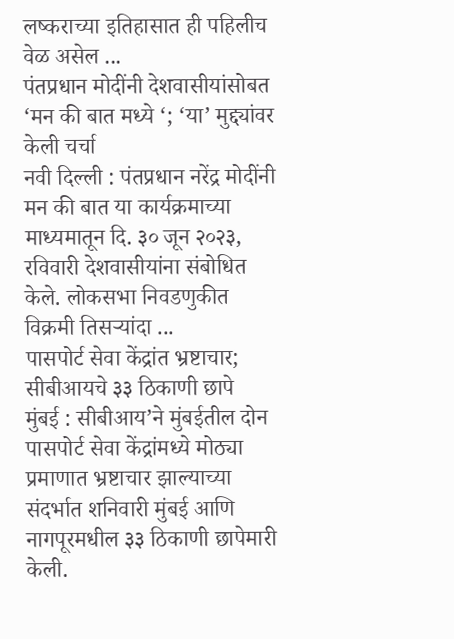लष्कराच्या इतिहासात ही पहिलीच वेळ असेल ...
पंतप्रधान मोदींनी देशवासीयांसोबत ‘मन की बात मध्ये ‘; ‘या’ मुद्द्यांवर केली चर्चा
नवी दिल्ली : पंतप्रधान नरेंद्र मोदींनी मन की बात या कार्यक्रमाच्या माध्यमातून दि. ३० जून २०२३, रविवारी देशवासीयांना संबोधित केले. लोकसभा निवडणुकीत विक्रमी तिसऱ्यांदा ...
पासपोर्ट सेवा केंद्रांत भ्रष्टाचार; सीबीआयचे ३३ ठिकाणी छापे
मुंबई : सीबीआय’ने मुंबईतील दोन पासपोर्ट सेवा केंद्रांमध्ये मोठ्या प्रमाणात भ्रष्टाचार झाल्याच्या संदर्भात शनिवारी मुंबई आणि नागपूरमधील ३३ ठिकाणी छापेमारी केली.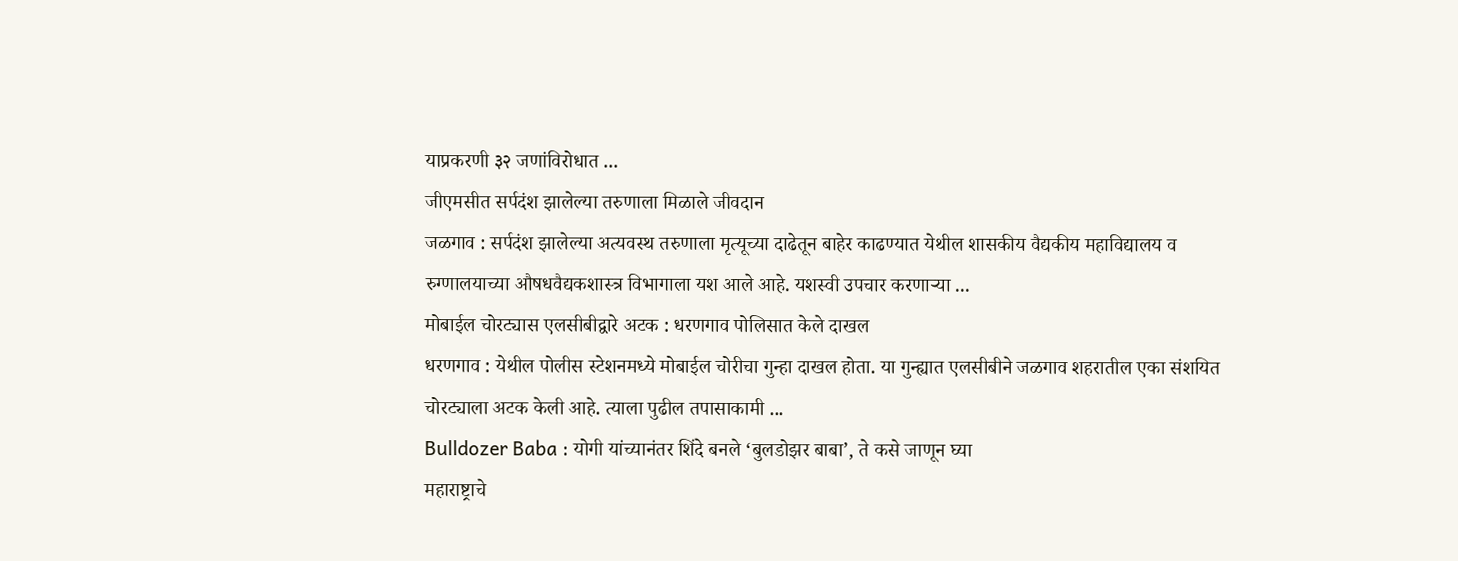याप्रकरणी ३२ जणांविरोधात ...
जीएमसीत सर्पदंश झालेल्या तरुणाला मिळाले जीवदान
जळगाव : सर्पदंश झालेल्या अत्यवस्थ तरुणाला मृत्यूच्या दाढेतून बाहेर काढण्यात येथील शासकीय वैद्यकीय महाविद्यालय व रुग्णालयाच्या औषधवैद्यकशास्त्र विभागाला यश आले आहे. यशस्वी उपचार करणाऱ्या ...
मोबाईल चोरट्यास एलसीबीद्वारे अटक : धरणगाव पोलिसात केले दाखल
धरणगाव : येथील पोलीस स्टेशनमध्ये मोबाईल चोरीचा गुन्हा दाखल होता. या गुन्ह्यात एलसीबीने जळगाव शहरातील एका संशयित चोरट्याला अटक केली आहे. त्याला पुढील तपासाकामी ...
Bulldozer Baba : योगी यांच्यानंतर शिंदे बनले ‘बुलडोझर बाबा’, ते कसे जाणून घ्या
महाराष्ट्राचे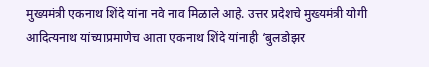मुख्यमंत्री एकनाथ शिंदे यांना नवे नाव मिळाले आहे. उत्तर प्रदेशचे मुख्यमंत्री योगी आदित्यनाथ यांच्याप्रमाणेच आता एकनाथ शिंदे यांनाही ‘बुलडोझर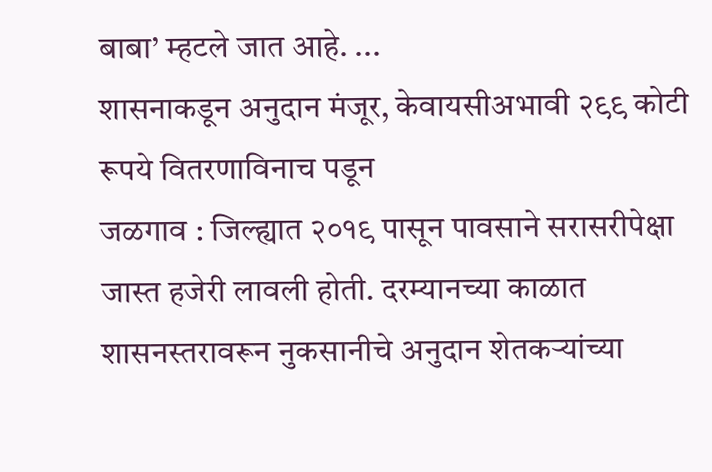बाबा’ म्हटले जात आहे. ...
शासनाकडून अनुदान मंजूर, केवायसीअभावी २९९ कोटी रूपये वितरणाविनाच पडून
जळगाव : जिल्ह्यात २०१९ पासून पावसाने सरासरीपेक्षा जास्त हजेरी लावली होती. दरम्यानच्या काळात शासनस्तरावरून नुकसानीचे अनुदान शेतकऱ्यांच्या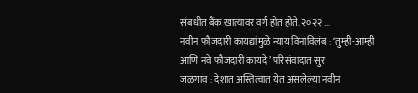संबधीत बैंक खात्यावर वर्ग होत होते. २०२२ ...
नवीन फौजदारी कायद्यांमुळे न्याय विनाविलंब : ‘तुम्ही-आम्ही आणि नवे फौजदारी कायदे’ परिसंवादात सुर
जळगाव : देशात अस्तित्वात येत असलेल्या नवीन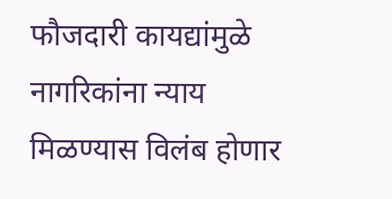फौजदारी कायद्यांमुळे नागरिकांना न्याय मिळण्यास विलंब होणार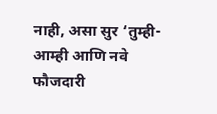नाही, असा सुर ‘तुम्ही-आम्ही आणि नवे फौजदारी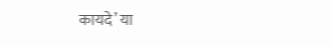कायदे’ या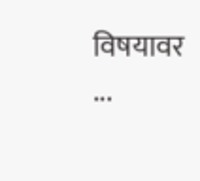विषयावर ...